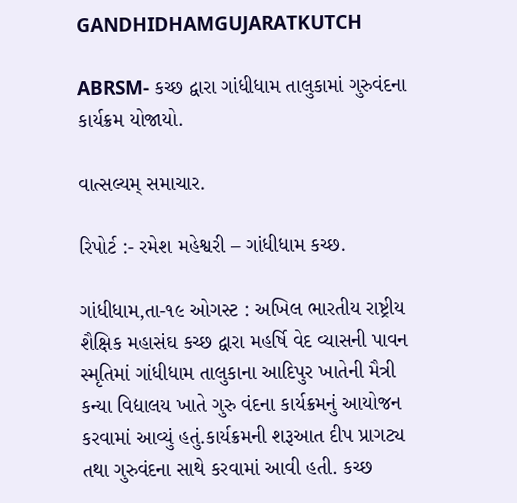GANDHIDHAMGUJARATKUTCH

ABRSM- કચ્છ દ્વારા ગાંધીધામ તાલુકામાં ગુરુવંદના કાર્યક્રમ યોજાયો.

વાત્સલ્યમ્ સમાચાર.

રિપોર્ટ :- રમેશ મહેશ્વરી – ગાંધીધામ કચ્છ.

ગાંધીધામ,તા-૧૯ ઓગસ્ટ : અખિલ ભારતીય રાષ્ટ્રીય શૈક્ષિક મહાસંઘ કચ્છ દ્વારા મહર્ષિ વેદ વ્યાસની પાવન સ્મૃતિમાં ગાંધીધામ તાલુકાના આદિપુર ખાતેની મૈત્રી કન્યા વિદ્યાલય ખાતે ગુરુ વંદના કાર્યક્રમનું આયોજન કરવામાં આવ્યું હતું.કાર્યક્રમની શરૂઆત દીપ પ્રાગટ્ય તથા ગુરુવંદના સાથે કરવામાં આવી હતી. કચ્છ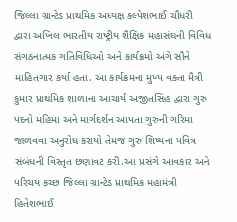જિલ્લા ગ્રાન્ટેડ પ્રાથમિક અધ્યક્ષ કલ્પેશભાઈ ચૌધરી દ્વારા અખિલ ભારતીય રાષ્ટ્રીય શૈક્ષિક મહાસંઘની વિવિધ સંગઠનાત્મક ગતિવિધિઓ અને કાર્યક્રમો અંગે સૌને માહિતગાર કર્યા હતા. આ કાર્યક્રમના મુખ્ય વક્તા મૈત્રી કુમાર પ્રાથમિક શાળાના આચાર્ય અજીતસિંહ દ્વારા ગુરુ પદનો મહિમા અને માર્ગદર્શન આપતા ગુરુની ગરિમા જાળવવા અનુરોધ કરાયો તેમજ ગુરુ શિષ્યના પવિત્ર સંબંધની વિસ્તૃત છણાવટ કરી.આ પ્રસંગે આવકાર અને પરિચય કચ્છ જિલ્લા ગ્રાન્ટેડ પ્રાથમિક મહામંત્રી હિતેશભાઈ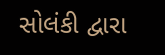સોલંકી દ્વારા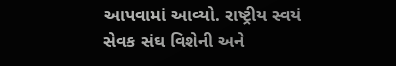આપવામાં આવ્યો. રાષ્ટ્રીય સ્વયં સેવક સંઘ વિશેની અને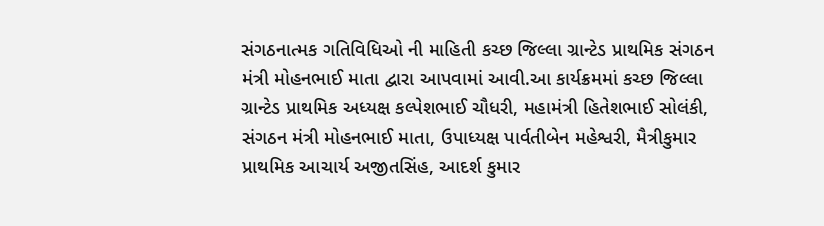સંગઠનાત્મક ગતિવિધિઓ ની માહિતી કચ્છ જિલ્લા ગ્રાન્ટેડ પ્રાથમિક સંગઠન મંત્રી મોહનભાઈ માતા દ્વારા આપવામાં આવી.આ કાર્યક્રમમાં કચ્છ જિલ્લા ગ્રાન્ટેડ પ્રાથમિક અધ્યક્ષ કલ્પેશભાઈ ચૌધરી, મહામંત્રી હિતેશભાઈ સોલંકી, સંગઠન મંત્રી મોહનભાઈ માતા, ઉપાધ્યક્ષ પાર્વતીબેન મહેશ્વરી, મૈત્રીકુમાર પ્રાથમિક આચાર્ય અજીતસિંહ, આદર્શ કુમાર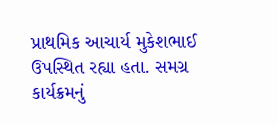પ્રાથમિક આચાર્ય મુકેશભાઈ ઉપસ્થિત રહ્યા હતા. સમગ્ર કાર્યક્રમનું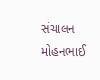સંચાલન મોહનભાઈ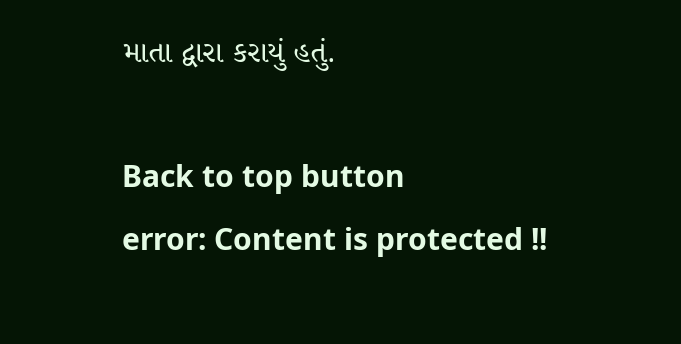માતા દ્વારા કરાયું હતું.

Back to top button
error: Content is protected !!